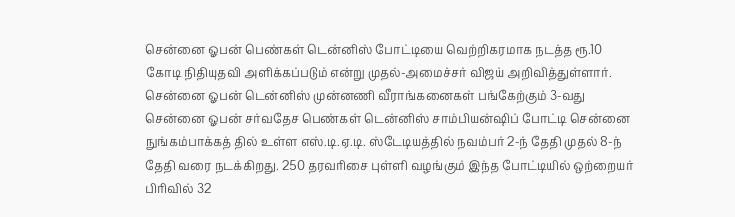சென்னை ஓபன் பெண்கள் டென்னிஸ் போட்டியை வெற்றிகரமாக நடத்த ரூ.10 கோடி நிதியுதவி அளிக்கப்படும் என்று முதல்-அமைச்சர் விஜய் அறிவித்துள்ளார். சென்னை ஓபன் டென்னிஸ் முன்னணி வீராங்கனைகள் பங்கேற்கும் 3-வது சென்னை ஓபன் சர்வதேச பெண்கள் டென்னிஸ் சாம்பியன்ஷிப் போட்டி சென்னை நுங்கம்பாக்கத் தில் உள்ள எஸ்.டி.ஏ.டி. ஸ்டேடியத்தில் நவம்பர் 2-ந் தேதி முதல் 8-ந் தேதி வரை நடக்கிறது. 250 தரவரிசை புள்ளி வழங்கும் இந்த போட்டியில் ஒற்றையர் பிரிவில் 32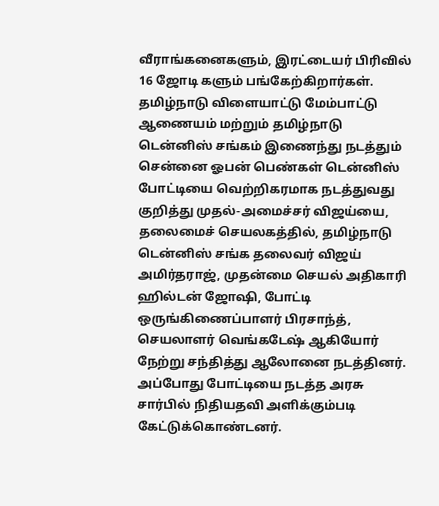வீராங்கனைகளும், இரட்டையர் பிரிவில் 16 ஜோடி களும் பங்கேற்கிறார்கள். தமிழ்நாடு விளையாட்டு மேம்பாட்டு ஆணையம் மற்றும் தமிழ்நாடு டென்னிஸ் சங்கம் இணைந்து நடத்தும் சென்னை ஓபன் பெண்கள் டென்னிஸ் போட்டியை வெற்றிகரமாக நடத்துவது குறித்து முதல்-அமைச்சர் விஜய்யை, தலைமைச் செயலகத்தில், தமிழ்நாடு டென்னிஸ் சங்க தலைவர் விஜய் அமிர்தராஜ், முதன்மை செயல் அதிகாரி ஹில்டன் ஜோஷி, போட்டி ஒருங்கிணைப்பாளர் பிரசாந்த், செயலாளர் வெங்கடேஷ் ஆகியோர் நேற்று சந்தித்து ஆலோனை நடத்தினர். அப்போது போட்டியை நடத்த அரசு சார்பில் நிதியதவி அளிக்கும்படி கேட்டுக்கொண்டனர்.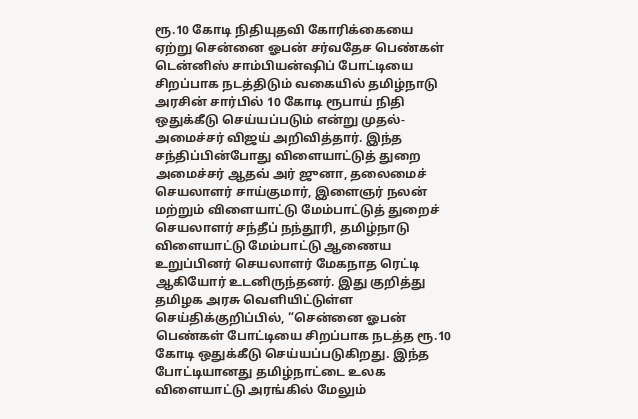ரூ.10 கோடி நிதியுதவி கோரிக்கையை ஏற்று சென்னை ஓபன் சர்வதேச பெண்கள் டென்னிஸ் சாம்பியன்ஷிப் போட்டியை சிறப்பாக நடத்திடும் வகையில் தமிழ்நாடு அரசின் சார்பில் 10 கோடி ரூபாய் நிதி ஒதுக்கீடு செய்யப்படும் என்று முதல்-அமைச்சர் விஜய் அறிவித்தார். இந்த சந்திப்பின்போது விளையாட்டுத் துறை அமைச்சர் ஆதவ் அர் ஜுனா, தலைமைச் செயலாளர் சாய்குமார், இளைஞர் நலன் மற்றும் விளையாட்டு மேம்பாட்டுத் துறைச் செயலாளர் சந்தீப் நந்தூரி, தமிழ்நாடு விளையாட்டு மேம்பாட்டு ஆணைய உறுப்பினர் செயலாளர் மேகநாத ரெட்டி ஆகியோர் உடனிருந்தனர். இது குறித்து தமிழக அரசு வெளியிட்டுள்ள செய்திக்குறிப்பில், “சென்னை ஓபன் பெண்கள் போட்டியை சிறப்பாக நடத்த ரூ.10 கோடி ஒதுக்கீடு செய்யப்படுகிறது. இந்த போட்டியானது தமிழ்நாட்டை உலக விளையாட்டு அரங்கில் மேலும்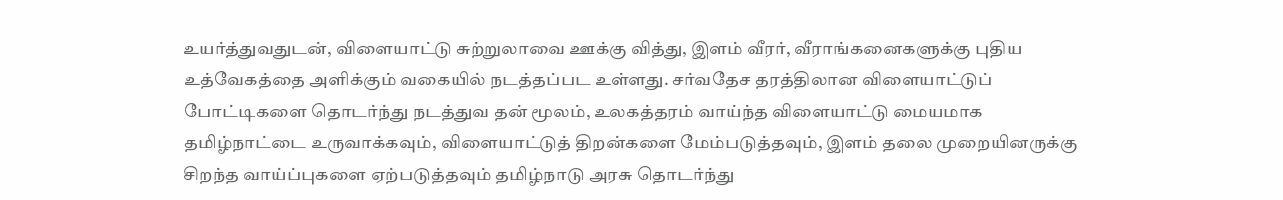உயர்த்துவதுடன், விளையாட்டு சுற்றுலாவை ஊக்கு வித்து, இளம் வீரர், வீராங்கனைகளுக்கு புதிய உத்வேகத்தை அளிக்கும் வகையில் நடத்தப்பட உள்ளது. சர்வதேச தரத்திலான விளையாட்டுப் போட்டிகளை தொடர்ந்து நடத்துவ தன் மூலம், உலகத்தரம் வாய்ந்த விளையாட்டு மையமாக தமிழ்நாட்டை உருவாக்கவும், விளையாட்டுத் திறன்களை மேம்படுத்தவும், இளம் தலை முறையினருக்கு சிறந்த வாய்ப்புகளை ஏற்படுத்தவும் தமிழ்நாடு அரசு தொடர்ந்து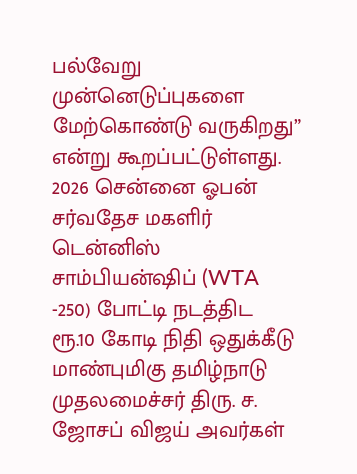பல்வேறு முன்னெடுப்புகளை மேற்கொண்டு வருகிறது” என்று கூறப்பட்டுள்ளது. 2026 சென்னை ஓபன் சர்வதேச மகளிர் டென்னிஸ் சாம்பியன்ஷிப் (WTA -250) போட்டி நடத்திட ரூ.10 கோடி நிதி ஒதுக்கீடு மாண்புமிகு தமிழ்நாடு முதலமைச்சர் திரு. ச. ஜோசப் விஜய் அவர்கள்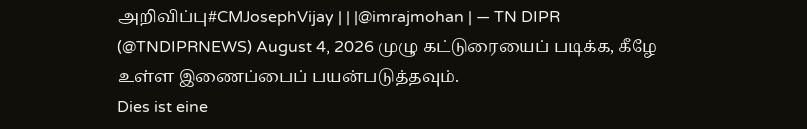அறிவிப்பு#CMJosephVijay | | |@imrajmohan | — TN DIPR (@TNDIPRNEWS) August 4, 2026 முழு கட்டுரையைப் படிக்க, கீழே உள்ள இணைப்பைப் பயன்படுத்தவும்.
Dies ist eine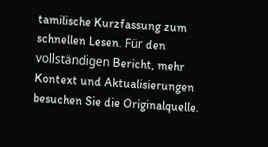tamilische Kurzfassung zum schnellen Lesen. Für den vollständigen Bericht, mehr Kontext und Aktualisierungen besuchen Sie die Originalquelle.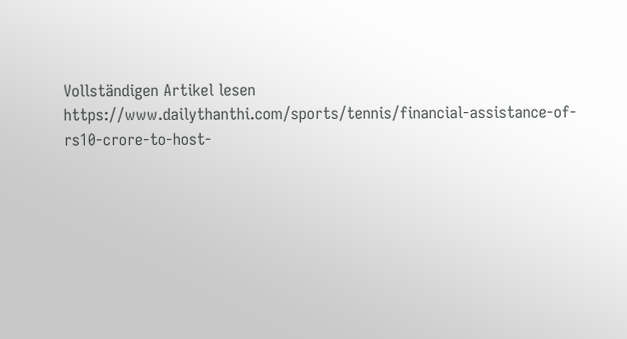Vollständigen Artikel lesen
https://www.dailythanthi.com/sports/tennis/financial-assistance-of-rs10-crore-to-host-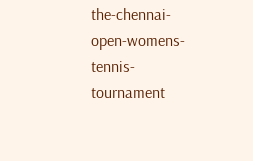the-chennai-open-womens-tennis-tournament